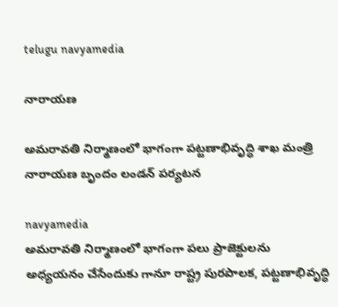telugu navyamedia

నారాయణ

అమరావతి నిర్మాణంలో భాగంగా పట్టణాభివృద్ధి శాఖ మంత్రి నారాయణ బృందం లండన్ పర్యటన

navyamedia
అమరావతి నిర్మాణంలో భాగంగా పలు ప్రాజెక్టులను అధ్యయనం చేసేందుకు గానూ రాష్ట్ర పురపాలక, పట్టణాభివృద్ధి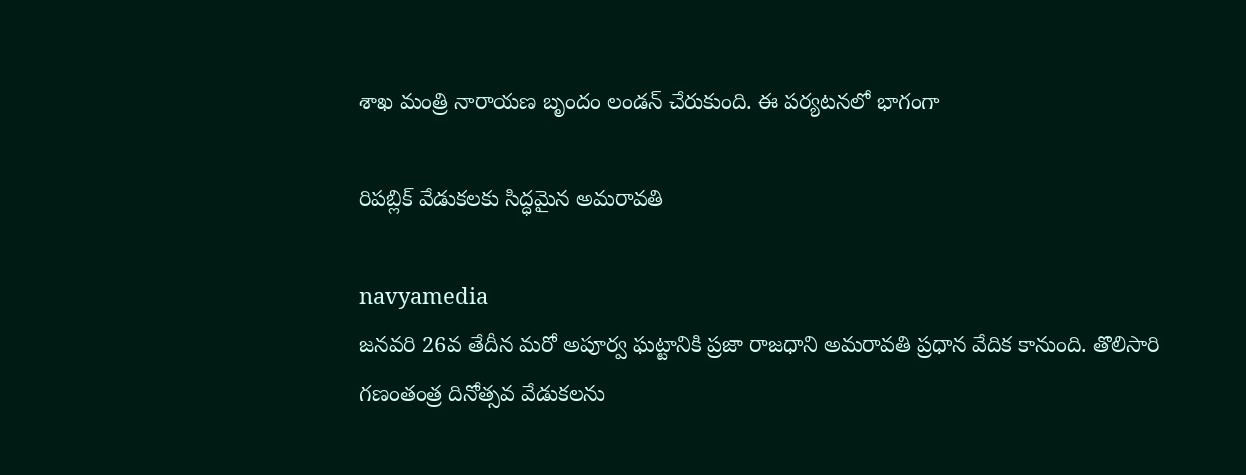శాఖ మంత్రి నారాయణ బృందం లండన్ చేరుకుంది. ఈ పర్యటనలో భాగంగా

రిపబ్లిక్ వేడుకలకు సిద్ధమైన అమరావతి

navyamedia
జనవరి 26వ తేదీన మరో అపూర్వ ఘట్టానికి ప్రజా రాజధాని అమరావతి ప్రధాన వేదిక కానుంది. తొలిసారి గణంతంత్ర దినోత్సవ వేడుకలను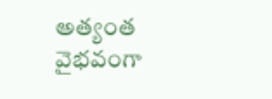అత్యంత వైభవంగా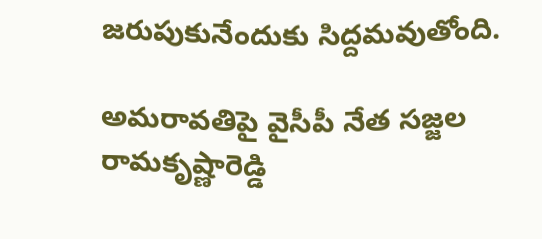జరుపుకునేందుకు సిద్దమవుతోంది.

అమరావతిపై వైసీపీ నేత సజ్జల రామకృష్ణారెడ్డి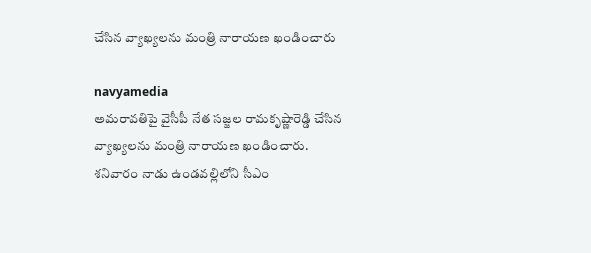చేసిన వ్యాఖ్యలను మంత్రి నారాయణ ఖండించారు

navyamedia
అమరావతిపై వైసీపీ నేత సజ్జల రామకృష్ణారెడ్డి చేసిన వ్యాఖ్యలను మంత్రి నారాయణ ఖండించారు. శనివారం నాడు ఉండవల్లిలోని సీఎం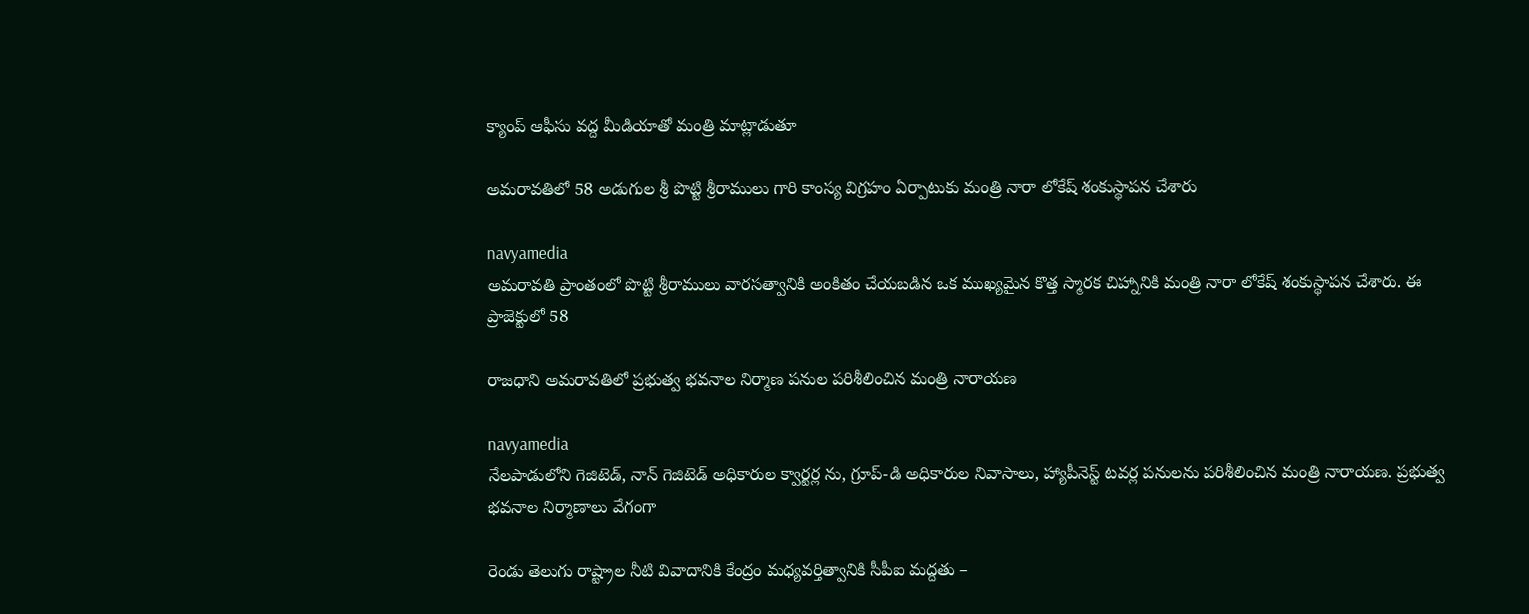క్యాంప్ ఆఫీసు వద్ద మీడియాతో మంత్రి మాట్లాడుతూ

అమరావతిలో 58 అడుగుల శ్రీ పొట్టి శ్రీరాములు గారి కాంస్య విగ్రహం ఏర్పాటుకు మంత్రి నారా లోకేష్ శంకుస్థాపన చేశారు

navyamedia
అమరావతి ప్రాంతంలో పొట్టి శ్రీరాములు వారసత్వానికి అంకితం చేయబడిన ఒక ముఖ్యమైన కొత్త స్మారక చిహ్నానికి మంత్రి నారా లోకేష్ శంకుస్థాపన చేశారు. ఈ ప్రాజెక్టులో 58

రాజధాని అమరావతిలో ప్రభుత్వ భవనాల నిర్మాణ పనుల పరిశీలించిన మంత్రి నారాయణ

navyamedia
నేలపాడులోని గెజిటెడ్, నాన్ గెజిటెడ్ అధికారుల క్వార్టర్ల ను, గ్రూప్-డి అధికారుల నివాసాలు, హ్యాపీనెస్ట్ టవర్ల పనులను పరిశీలించిన మంత్రి నారాయణ. ప్రభుత్వ భవనాల నిర్మాణాలు వేగంగా

రెండు తెలుగు రాష్ట్రాల నీటి వివాదానికి కేంద్రం మధ్యవర్తిత్వానికి సీపీఐ మద్దతు –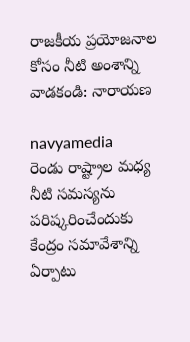రాజకీయ ప్రయోజనాల కోసం నీటి అంశాన్ని వాడకండి: నారాయణ

navyamedia
రెండు రాష్ట్రాల మధ్య నీటి సమస్యను పరిష్కరించేందుకు కేంద్రం సమావేశాన్ని ఏర్పాటు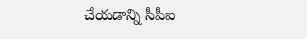చేయడాన్ని సీపీఐ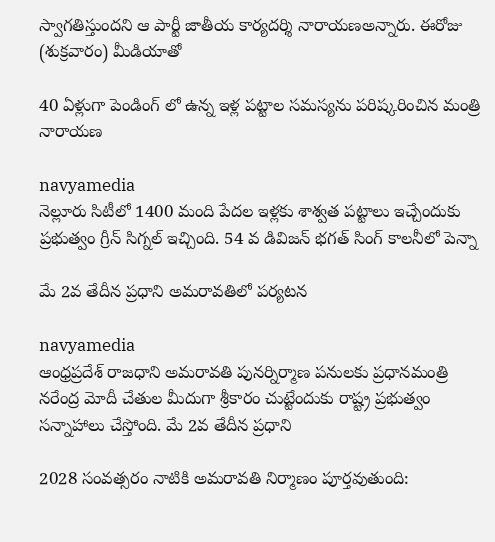స్వాగతిస్తుందని ఆ పార్టీ జాతీయ కార్యదర్శి నారాయణఅన్నారు. ఈరోజు (శుక్రవారం) మీడియాతో

40 ఏళ్లుగా పెండింగ్ లో ఉన్న ఇళ్ల పట్టాల సమస్యను పరిష్కరించిన మంత్రి నారాయణ

navyamedia
నెల్లూరు సిటీలో 1400 మంది పేదల ఇళ్లకు శాశ్వత పట్టాలు ఇచ్చేందుకు ప్రభుత్వం గ్రీన్ సిగ్నల్ ఇచ్చింది. 54 వ డివిజన్ భగత్ సింగ్ కాలనీలో పెన్నా

మే 2వ తేదీన ప్రధాని అమరావతిలో పర్యటన

navyamedia
ఆంధ్రప్రదేశ్ రాజధాని అమరావతి పునర్నిర్మాణ పనులకు ప్రధానమంత్రి నరేంద్ర మోదీ చేతుల మీదుగా శ్రీకారం చుట్టేందుకు రాష్ట్ర ప్రభుత్వం సన్నాహాలు చేస్తోంది. మే 2వ తేదీన ప్రధాని

2028 సంవత్సరం నాటికి అమరావతి నిర్మాణం పూర్తవుతుంది: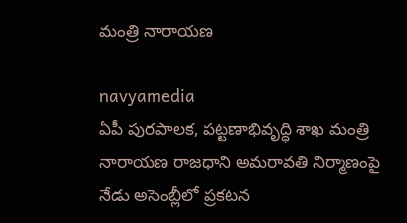మంత్రి నారాయణ

navyamedia
ఏపీ పురపాలక, పట్టణాభివృద్ధి శాఖ మంత్రి నారాయణ రాజధాని అమరావతి నిర్మాణంపై నేడు అసెంబ్లీలో ప్రకటన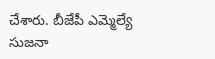చేశారు. బీజేపీ ఎమ్మెల్యే సుజనా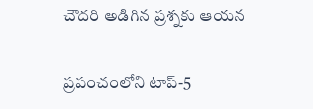చౌదరి అడిగిన ప్రశ్నకు ఆయన

ప్రపంచంలోని టాప్-5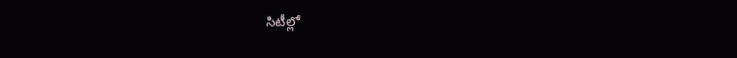సిటీల్లో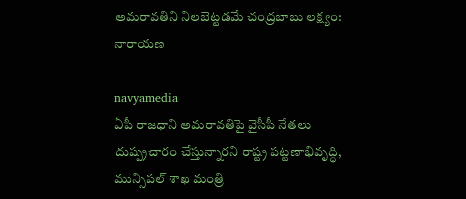అమరావతిని నిలబెట్టడమే చంద్రబాబు లక్ష్యం: నారాయణ

navyamedia
ఏపీ రాజధాని అమరావతిపై వైసీపీ నేతలు దుష్ప్రచారం చేస్తున్నారని రాష్ట్ర పట్టణాభివృద్ధి, మున్సిపల్ శాఖ మంత్రి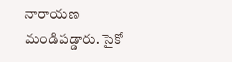నారాయణ మండిపడ్డారు. సైకో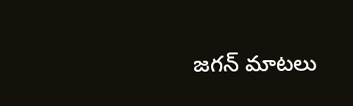జగన్ మాటలు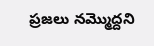ప్రజలు నమ్మొద్దని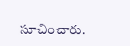సూచించారు.